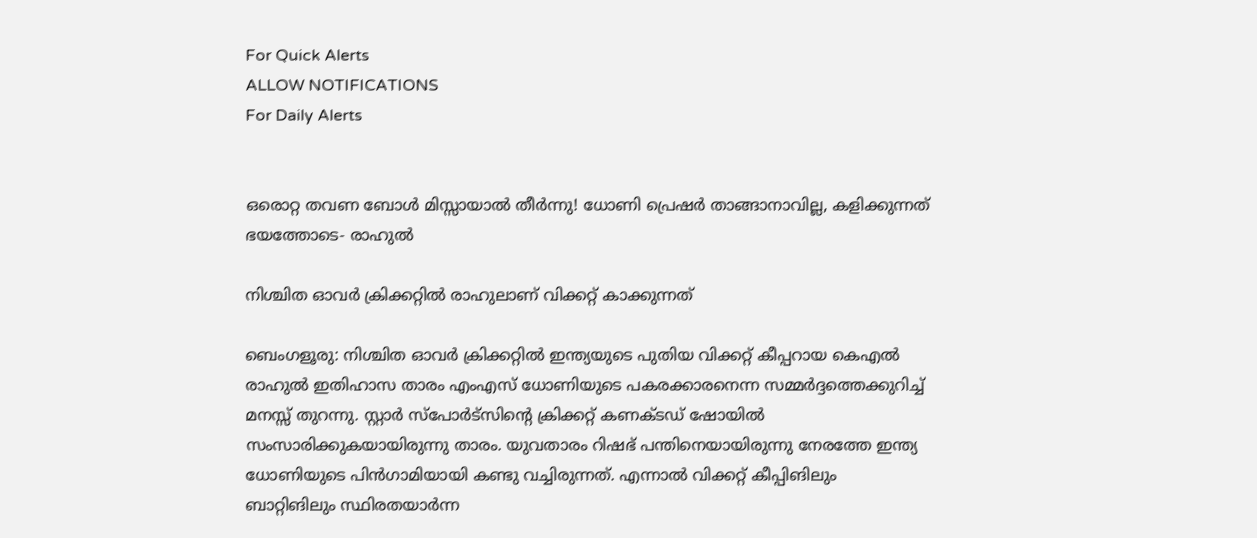For Quick Alerts
ALLOW NOTIFICATIONS
For Daily Alerts


ഒരൊറ്റ തവണ ബോള്‍ മിസ്സായാല്‍ തീര്‍ന്നു! ധോണി പ്രെഷര്‍ താങ്ങാനാവില്ല, കളിക്കുന്നത് ഭയത്തോടെ- രാഹുല്‍

നിശ്ചിത ഓവര്‍ ക്രിക്കറ്റില്‍ രാഹുലാണ് വിക്കറ്റ് കാക്കുന്നത്

ബെംഗളൂരു: നിശ്ചിത ഓവര്‍ ക്രിക്കറ്റില്‍ ഇന്ത്യയുടെ പുതിയ വിക്കറ്റ് കീപ്പറായ കെഎല്‍ രാഹുല്‍ ഇതിഹാസ താരം എംഎസ് ധോണിയുടെ പകരക്കാരനെന്ന സമ്മര്‍ദ്ദത്തെക്കുറിച്ച് മനസ്സ് തുറന്നു. സ്റ്റാര്‍ സ്‌പോര്‍ട്‌സിന്റെ ക്രിക്കറ്റ് കണക്ടഡ് ഷോയില്‍ സംസാരിക്കുകയായിരുന്നു താരം. യുവതാരം റിഷഭ് പന്തിനെയായിരുന്നു നേരത്തേ ഇന്ത്യ ധോണിയുടെ പിന്‍ഗാമിയായി കണ്ടു വച്ചിരുന്നത്. എന്നാല്‍ വിക്കറ്റ് കീപ്പിങിലും ബാറ്റിങിലും സ്ഥിരതയാര്‍ന്ന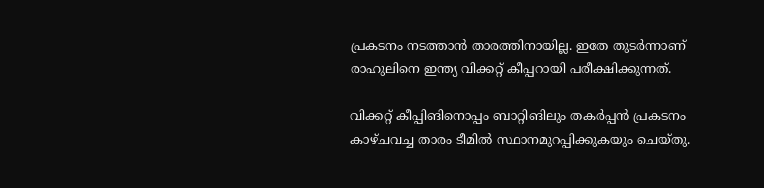പ്രകടനം നടത്താന്‍ താരത്തിനായില്ല. ഇതേ തുടര്‍ന്നാണ് രാഹുലിനെ ഇന്ത്യ വിക്കറ്റ് കീപ്പറായി പരീക്ഷിക്കുന്നത്.

വിക്കറ്റ് കീപ്പിങിനൊപ്പം ബാറ്റിങിലും തകര്‍പ്പന്‍ പ്രകടനം കാഴ്ചവച്ച താരം ടീമില്‍ സ്ഥാനമുറപ്പിക്കുകയും ചെയ്തു.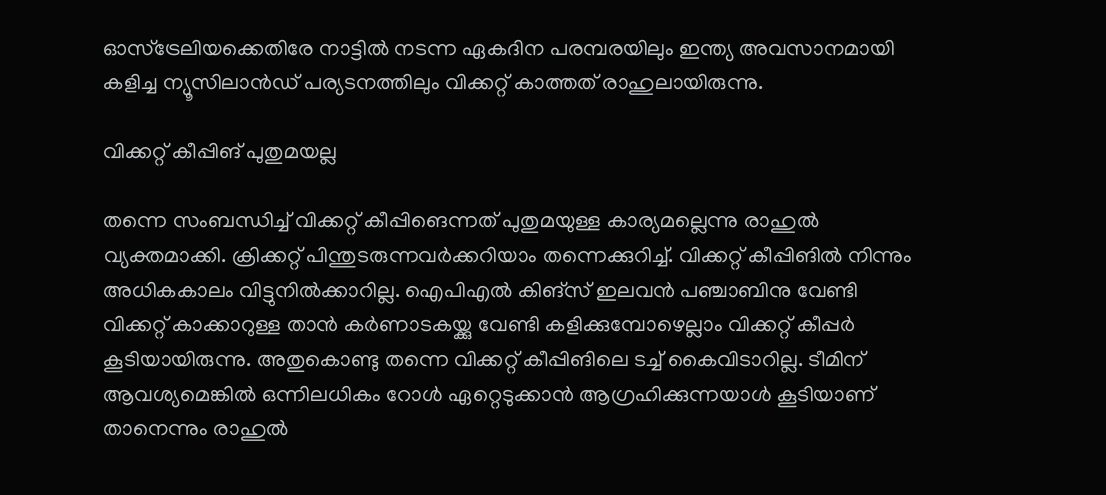ഓസ്‌ട്രേലിയക്കെതിരേ നാട്ടില്‍ നടന്ന ഏകദിന പരമ്പരയിലും ഇന്ത്യ അവസാനമായി കളിച്ച ന്യൂസിലാന്‍ഡ് പര്യടനത്തിലും വിക്കറ്റ് കാത്തത് രാഹുലായിരുന്നു.

വിക്കറ്റ് കീപ്പിങ് പുതുമയല്ല

തന്നെ സംബന്ധിച്ച് വിക്കറ്റ് കീപ്പിങെന്നത് പുതുമയുള്ള കാര്യമല്ലെന്നു രാഹുല്‍ വ്യക്തമാക്കി. ക്രിക്കറ്റ് പിന്തുടരുന്നവര്‍ക്കറിയാം തന്നെക്കുറിച്ച്. വിക്കറ്റ് കീപ്പിങില്‍ നിന്നും അധികകാലം വിട്ടുനില്‍ക്കാറില്ല. ഐപിഎല്‍ കിങ്‌സ് ഇലവന്‍ പഞ്ചാബിനു വേണ്ടി വിക്കറ്റ് കാക്കാറുള്ള താന്‍ കര്‍ണാടകയ്ക്കു വേണ്ടി കളിക്കുമ്പോഴെല്ലാം വിക്കറ്റ് കീപ്പര്‍ കൂടിയായിരുന്നു. അതുകൊണ്ടു തന്നെ വിക്കറ്റ് കീപ്പിങിലെ ടച്ച് കൈവിടാറില്ല. ടീമിന് ആവശ്യമെങ്കില്‍ ഒന്നിലധികം റോള്‍ ഏറ്റെടുക്കാന്‍ ആഗ്രഹിക്കുന്നയാള്‍ കൂടിയാണ് താനെന്നും രാഹുല്‍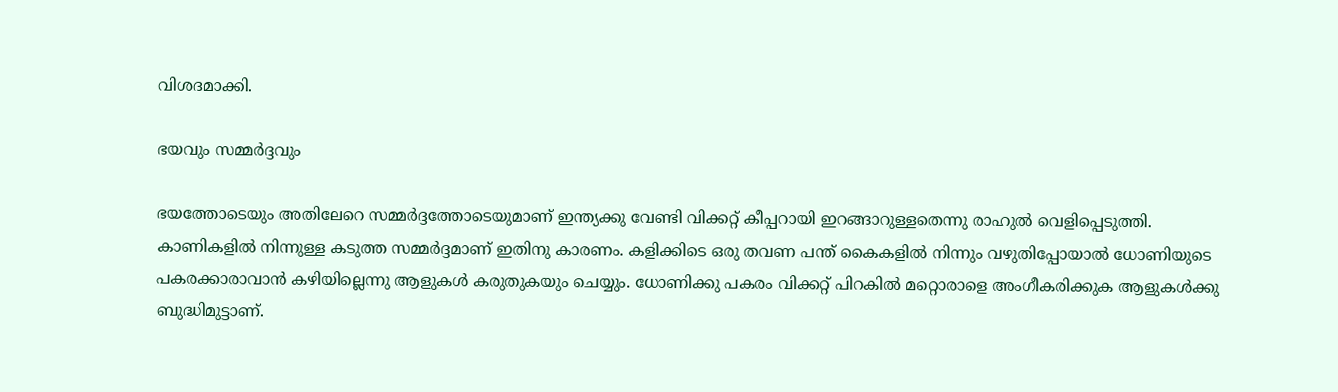വിശദമാക്കി.

ഭയവും സമ്മര്‍ദ്ദവും

ഭയത്തോടെയും അതിലേറെ സമ്മര്‍ദ്ദത്തോടെയുമാണ് ഇന്ത്യക്കു വേണ്ടി വിക്കറ്റ് കീപ്പറായി ഇറങ്ങാറുള്ളതെന്നു രാഹുല്‍ വെളിപ്പെടുത്തി. കാണികളില്‍ നിന്നുള്ള കടുത്ത സമ്മര്‍ദ്ദമാണ് ഇതിനു കാരണം. കളിക്കിടെ ഒരു തവണ പന്ത് കൈകളില്‍ നിന്നും വഴുതിപ്പോയാല്‍ ധോണിയുടെ പകരക്കാരാവാന്‍ കഴിയില്ലെന്നു ആളുകള്‍ കരുതുകയും ചെയ്യും. ധോണിക്കു പകരം വിക്കറ്റ് പിറകില്‍ മറ്റൊരാളെ അംഗീകരിക്കുക ആളുകള്‍ക്കു ബുദ്ധിമുട്ടാണ്.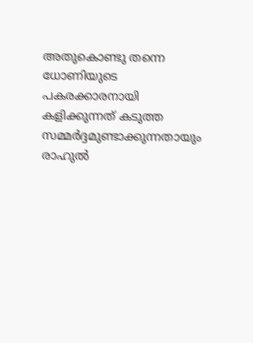അതുകൊണ്ടു തന്നെ ധോണിയുടെ പകരക്കാരനായി കളിക്കുന്നത് കടുത്ത സമ്മര്‍ദ്ദമുണ്ടാക്കുന്നതായും രാഹുല്‍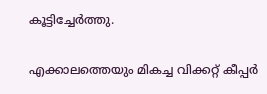കൂട്ടിച്ചേര്‍ത്തു.

എക്കാലത്തെയും മികച്ച വിക്കറ്റ് കീപ്പര്‍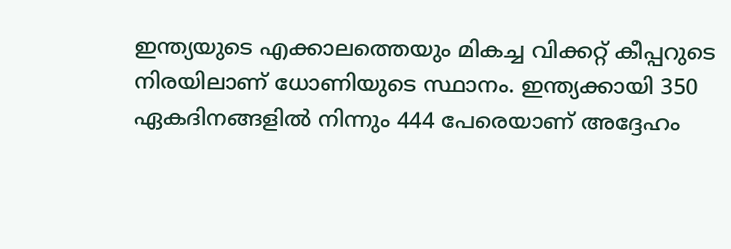ഇന്ത്യയുടെ എക്കാലത്തെയും മികച്ച വിക്കറ്റ് കീപ്പറുടെ നിരയിലാണ് ധോണിയുടെ സ്ഥാനം. ഇന്ത്യക്കായി 350 ഏകദിനങ്ങളില്‍ നിന്നും 444 പേരെയാണ് അദ്ദേഹം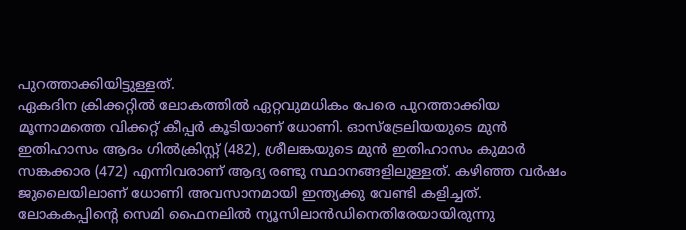പുറത്താക്കിയിട്ടുള്ളത്.
ഏകദിന ക്രിക്കറ്റില്‍ ലോകത്തില്‍ ഏറ്റവുമധികം പേരെ പുറത്താക്കിയ മൂന്നാമത്തെ വിക്കറ്റ് കീപ്പര്‍ കൂടിയാണ് ധോണി. ഓസ്‌ട്രേലിയയുടെ മുന്‍ ഇതിഹാസം ആദം ഗില്‍ക്രിസ്റ്റ് (482), ശ്രീലങ്കയുടെ മുന്‍ ഇതിഹാസം കുമാര്‍ സങ്കക്കാര (472) എന്നിവരാണ് ആദ്യ രണ്ടു സ്ഥാനങ്ങളിലുള്ളത്. കഴിഞ്ഞ വര്‍ഷം ജുലൈയിലാണ് ധോണി അവസാനമായി ഇന്ത്യക്കു വേണ്ടി കളിച്ചത്. ലോകകപ്പിന്റെ സെമി ഫൈനലില്‍ ന്യൂസിലാന്‍ഡിനെതിരേയായിരുന്നു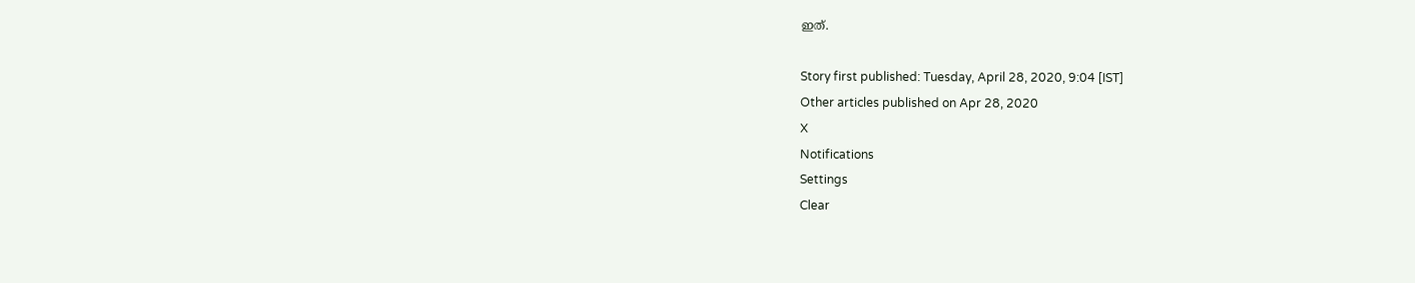ഇത്.

Story first published: Tuesday, April 28, 2020, 9:04 [IST]
Other articles published on Apr 28, 2020
X
Notifications
Settings
Clear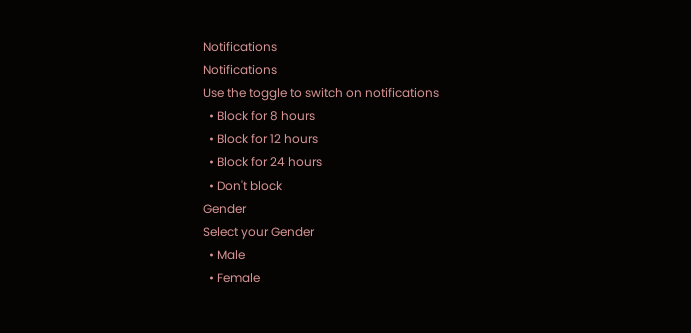Notifications
Notifications
Use the toggle to switch on notifications
  • Block for 8 hours
  • Block for 12 hours
  • Block for 24 hours
  • Don't block
Gender
Select your Gender
  • Male
  • Female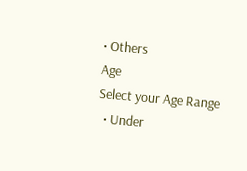• Others
Age
Select your Age Range
  • Under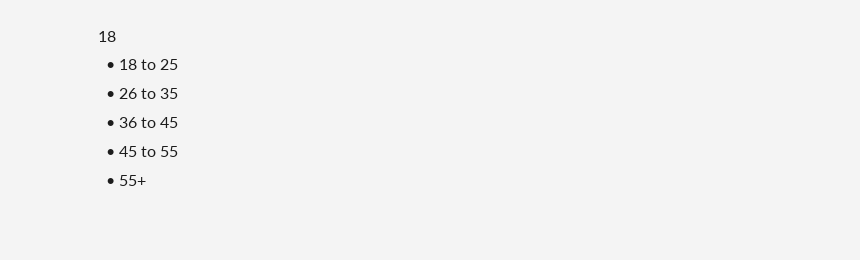18
  • 18 to 25
  • 26 to 35
  • 36 to 45
  • 45 to 55
  • 55+